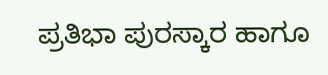ಪ್ರತಿಭಾ ಪುರಸ್ಕಾರ ಹಾಗೂ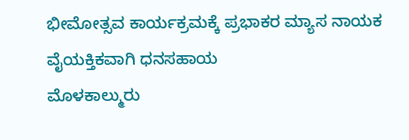ಭೀಮೋತ್ಸವ ಕಾರ್ಯಕ್ರಮಕ್ಕೆ ಪ್ರಭಾಕರ ಮ್ಯಾಸ ನಾಯಕ ವೈಯಕ್ತಿಕವಾಗಿ ಧನಸಹಾಯ
ಮೊಳಕಾಲ್ಮುರು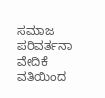ಸಮಾಜ ಪರಿವರ್ತನಾ ವೇದಿಕೆ ವತಿಯಿಂದ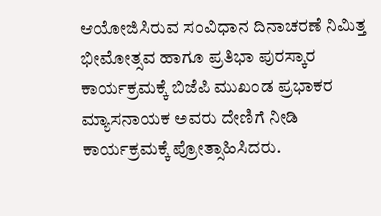ಆಯೋಜಿಸಿರುವ ಸಂವಿಧಾನ ದಿನಾಚರಣೆ ನಿಮಿತ್ತ ಭೀಮೋತ್ಸವ ಹಾಗೂ ಪ್ರತಿಭಾ ಪುರಸ್ಕಾರ ಕಾರ್ಯಕ್ರಮಕ್ಕೆ ಬಿಜೆಪಿ ಮುಖಂಡ ಪ್ರಭಾಕರ ಮ್ಯಾಸನಾಯಕ ಅವರು ದೇಣಿಗೆ ನೀಡಿ ಕಾರ್ಯಕ್ರಮಕ್ಕೆ ಪ್ರೋತ್ಸಾಹಿಸಿದರು.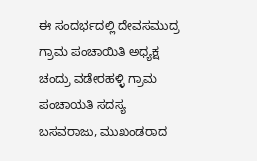ಈ ಸಂದರ್ಭದಲ್ಲಿ ದೇವಸಮುದ್ರ ಗ್ರಾಮ ಪಂಚಾಯಿತಿ ಅಧ್ಯಕ್ಷ ಚಂದ್ರು ವಡೇರಹಳ್ಳಿ ಗ್ರಾಮ ಪಂಚಾಯತಿ ಸದಸ್ಯ ಬಸವರಾಜು, ಮುಖಂಡರಾದ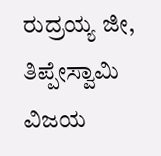ರುದ್ರಯ್ಯ ಜೀ, ತಿಪ್ಪೇಸ್ವಾಮಿ ವಿಜಯ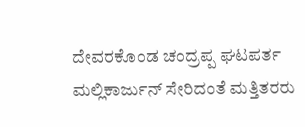ದೇವರಕೊಂಡ ಚಂದ್ರಪ್ಪ ಘಟಪರ್ತ ಮಲ್ಲಿಕಾರ್ಜುನ್ ಸೇರಿದಂತೆ ಮತ್ತಿತರರು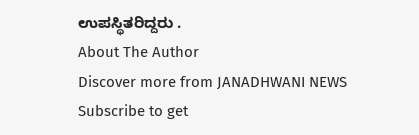ಉಪಸ್ಥಿತರಿದ್ದರು .
About The Author
Discover more from JANADHWANI NEWS
Subscribe to get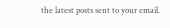the latest posts sent to your email.